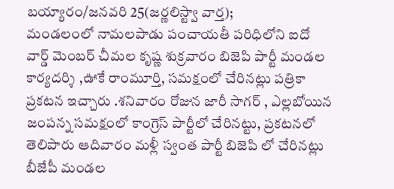బయ్యారం/జనవరి 25(జర్ణలిస్ట్వా వార్త);
మండలంలో నామలపాడు పంచాయతీ పరిధిలోని ఐదో వార్డ్ మెంబర్ చీమల కృష్ణ శుక్రవారం బిజెపి పార్టీ మండల కార్యదర్శి ,ఊకే రాంమూర్తి, సమక్షంలో చేరినట్లు పత్రికా ప్రకటన ఇచ్చారు .శనివారం రోజున జారీ సాగర్ , ఎల్లబోయిన జంపన్న సమక్షంలో కాంగ్రెస్ పార్టీలో చేరినట్టు, ప్రకటనలో తెలిపారు ఆదివారం మళ్లీ స్వంత పార్టీ బిజెపి లో చేరినట్లు బీజేపీ మండల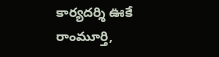కార్యదర్శి ఊకే రాంమూర్తి,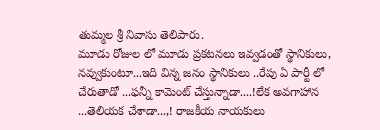తుమ్మల శ్రీ నివాసు తెలిపారు.
మూడు రోజుల లో మూడు ప్రకటనలు ఇవ్వడంతో స్థానికులు, నవ్వుకుంటూ...ఇది విన్న జనం స్థానికులు ..రేపు ఏ పార్టీ లో చేరుతాడో ...ఫన్నీ కామెంట్ చేస్తున్నాడా....!లేక అవగాహాన ...తెలియక చేశాడా...,! రాజకీయ నాయకులు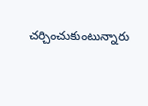చర్చించుకుంటున్నారు